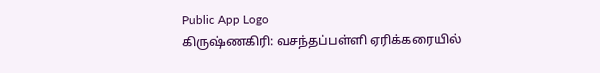Public App Logo
கிருஷ்ணகிரி: வசந்தப்பள்ளி ஏரிக்கரையில்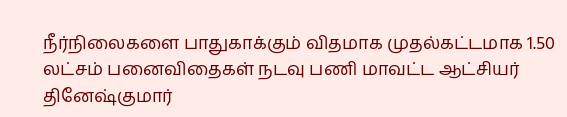நீர்நிலைகளை பாதுகாக்கும் விதமாக முதல்கட்டமாக 1.50 லட்சம் பனைவிதைகள் நடவு பணி மாவட்ட ஆட்சியர் தினேஷ்குமார்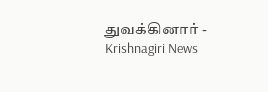துவக்கினார் - Krishnagiri News